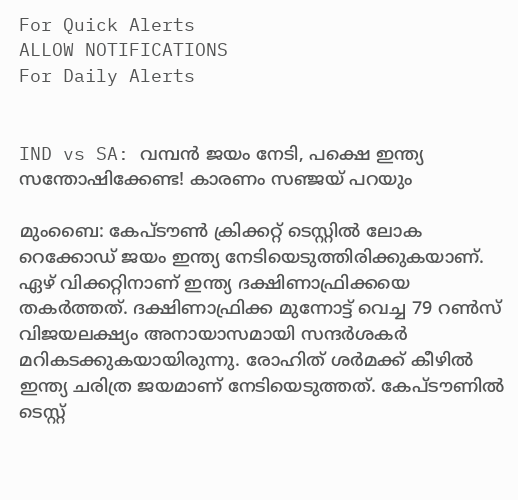For Quick Alerts
ALLOW NOTIFICATIONS
For Daily Alerts


IND vs SA: വമ്പന്‍ ജയം നേടി, പക്ഷെ ഇന്ത്യ സന്തോഷിക്കേണ്ട! കാരണം സഞ്ജയ് പറയും

മുംബൈ: കേപ്ടൗണ്‍ ക്രിക്കറ്റ് ടെസ്റ്റില്‍ ലോക റെക്കോഡ് ജയം ഇന്ത്യ നേടിയെടുത്തിരിക്കുകയാണ്. ഏഴ് വിക്കറ്റിനാണ് ഇന്ത്യ ദക്ഷിണാഫ്രിക്കയെ തകര്‍ത്തത്. ദക്ഷിണാഫ്രിക്ക മുന്നോട്ട് വെച്ച 79 റണ്‍സ് വിജയലക്ഷ്യം അനായാസമായി സന്ദര്‍ശകര്‍ മറികടക്കുകയായിരുന്നു. രോഹിത് ശര്‍മക്ക് കീഴില്‍ ഇന്ത്യ ചരിത്ര ജയമാണ് നേടിയെടുത്തത്. കേപ്ടൗണില്‍ ടെസ്റ്റ്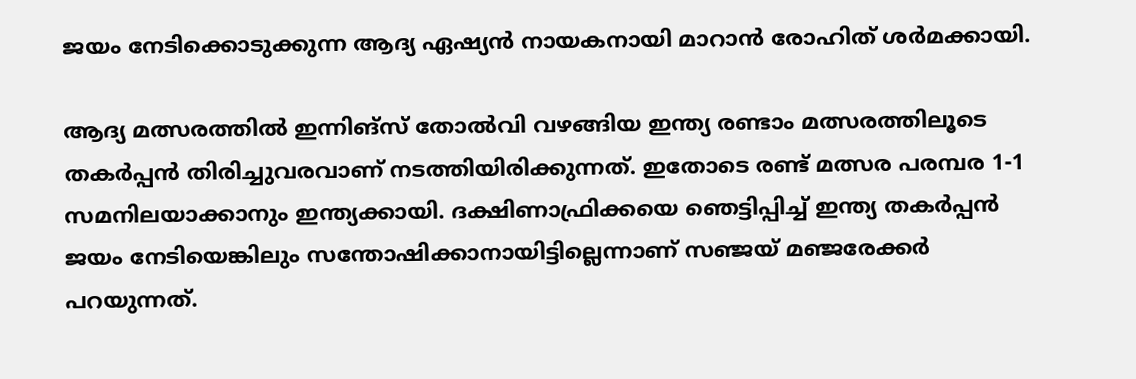ജയം നേടിക്കൊടുക്കുന്ന ആദ്യ ഏഷ്യന്‍ നായകനായി മാറാന്‍ രോഹിത് ശര്‍മക്കായി.

ആദ്യ മത്സരത്തില്‍ ഇന്നിങ്‌സ് തോല്‍വി വഴങ്ങിയ ഇന്ത്യ രണ്ടാം മത്സരത്തിലൂടെ തകര്‍പ്പന്‍ തിരിച്ചുവരവാണ് നടത്തിയിരിക്കുന്നത്. ഇതോടെ രണ്ട് മത്സര പരമ്പര 1-1 സമനിലയാക്കാനും ഇന്ത്യക്കായി. ദക്ഷിണാഫ്രിക്കയെ ഞെട്ടിപ്പിച്ച് ഇന്ത്യ തകര്‍പ്പന്‍ ജയം നേടിയെങ്കിലും സന്തോഷിക്കാനായിട്ടില്ലെന്നാണ് സഞ്ജയ് മഞ്ജരേക്കര്‍ പറയുന്നത്.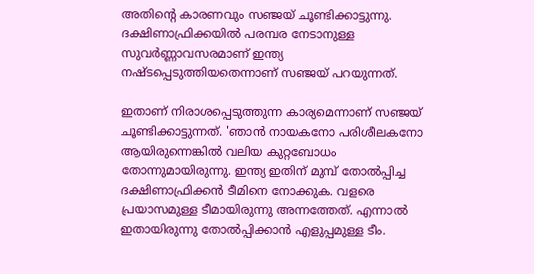അതിന്റെ കാരണവും സഞ്ജയ് ചൂണ്ടിക്കാട്ടുന്നു. ദക്ഷിണാഫ്രിക്കയില്‍ പരമ്പര നേടാനുള്ള സുവര്‍ണ്ണാവസരമാണ് ഇന്ത്യ നഷ്ടപ്പെടുത്തിയതെന്നാണ് സഞ്ജയ് പറയുന്നത്.

ഇതാണ് നിരാശപ്പെടുത്തുന്ന കാര്യമെന്നാണ് സഞ്ജയ് ചൂണ്ടിക്കാട്ടുന്നത്. 'ഞാന്‍ നായകനോ പരിശീലകനോ ആയിരുന്നെങ്കില്‍ വലിയ കുറ്റബോധം തോന്നുമായിരുന്നു. ഇന്ത്യ ഇതിന് മുമ്പ് തോല്‍പ്പിച്ച ദക്ഷിണാഫ്രിക്കന്‍ ടീമിനെ നോക്കുക. വളരെ പ്രയാസമുള്ള ടീമായിരുന്നു അന്നത്തേത്. എന്നാല്‍ ഇതായിരുന്നു തോല്‍പ്പിക്കാന്‍ എളുപ്പമുള്ള ടീം.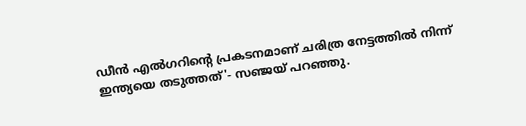ഡീന്‍ എല്‍ഗറിന്റെ പ്രകടനമാണ് ചരിത്ര നേട്ടത്തില്‍ നിന്ന് ഇന്ത്യയെ തടുത്തത്'- സഞ്ജയ് പറഞ്ഞു.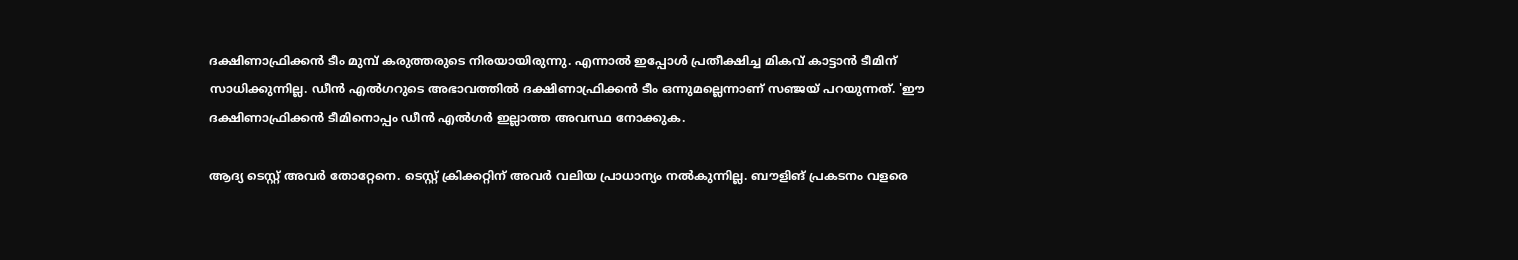ദക്ഷിണാഫ്രിക്കന്‍ ടീം മുമ്പ് കരുത്തരുടെ നിരയായിരുന്നു. എന്നാല്‍ ഇപ്പോള്‍ പ്രതീക്ഷിച്ച മികവ് കാട്ടാന്‍ ടീമിന് സാധിക്കുന്നില്ല. ഡീന്‍ എല്‍ഗറുടെ അഭാവത്തില്‍ ദക്ഷിണാഫ്രിക്കന്‍ ടീം ഒന്നുമല്ലെന്നാണ് സഞ്ജയ് പറയുന്നത്. 'ഈ ദക്ഷിണാഫ്രിക്കന്‍ ടീമിനൊപ്പം ഡീന്‍ എല്‍ഗര്‍ ഇല്ലാത്ത അവസ്ഥ നോക്കുക.

ആദ്യ ടെസ്റ്റ് അവര്‍ തോറ്റേനെ. ടെസ്റ്റ് ക്രിക്കറ്റിന് അവര്‍ വലിയ പ്രാധാന്യം നല്‍കുന്നില്ല. ബൗളിങ് പ്രകടനം വളരെ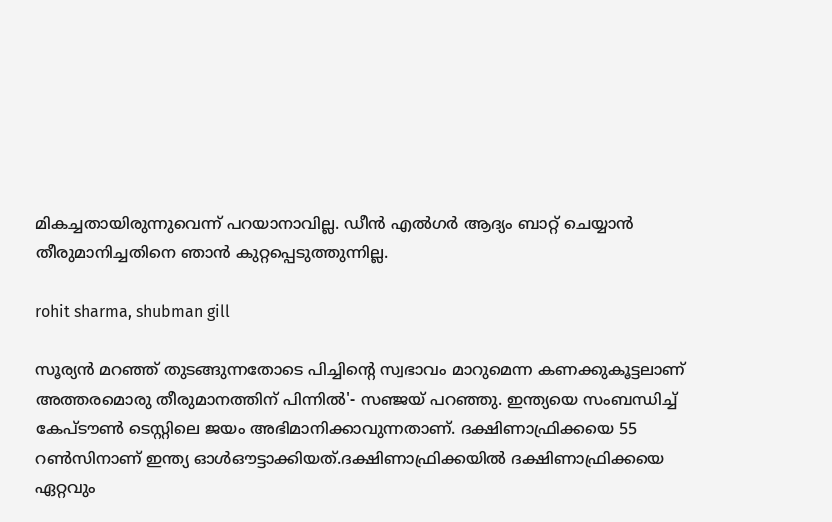മികച്ചതായിരുന്നുവെന്ന് പറയാനാവില്ല. ഡീന്‍ എല്‍ഗര്‍ ആദ്യം ബാറ്റ് ചെയ്യാന്‍ തീരുമാനിച്ചതിനെ ഞാന്‍ കുറ്റപ്പെടുത്തുന്നില്ല.

rohit sharma, shubman gill

സൂര്യന്‍ മറഞ്ഞ് തുടങ്ങുന്നതോടെ പിച്ചിന്റെ സ്വഭാവം മാറുമെന്ന കണക്കുകൂട്ടലാണ് അത്തരമൊരു തീരുമാനത്തിന് പിന്നില്‍'- സഞ്ജയ് പറഞ്ഞു. ഇന്ത്യയെ സംബന്ധിച്ച് കേപ്ടൗണ്‍ ടെസ്റ്റിലെ ജയം അഭിമാനിക്കാവുന്നതാണ്. ദക്ഷിണാഫ്രിക്കയെ 55 റണ്‍സിനാണ് ഇന്ത്യ ഓള്‍ഔട്ടാക്കിയത്.ദക്ഷിണാഫ്രിക്കയില്‍ ദക്ഷിണാഫ്രിക്കയെ ഏറ്റവും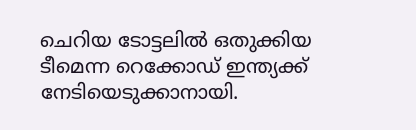ചെറിയ ടോട്ടലില്‍ ഒതുക്കിയ ടീമെന്ന റെക്കോഡ് ഇന്ത്യക്ക് നേടിയെടുക്കാനായി.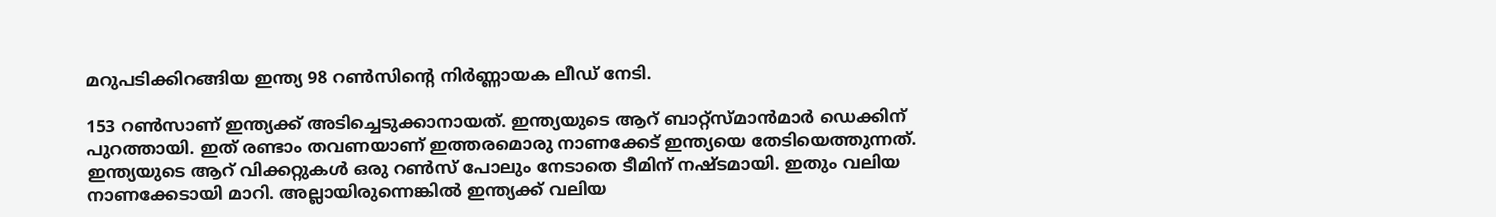മറുപടിക്കിറങ്ങിയ ഇന്ത്യ 98 റണ്‍സിന്റെ നിര്‍ണ്ണായക ലീഡ് നേടി.

153 റണ്‍സാണ് ഇന്ത്യക്ക് അടിച്ചെടുക്കാനായത്. ഇന്ത്യയുടെ ആറ് ബാറ്റ്‌സ്മാന്‍മാര്‍ ഡെക്കിന് പുറത്തായി. ഇത് രണ്ടാം തവണയാണ് ഇത്തരമൊരു നാണക്കേട് ഇന്ത്യയെ തേടിയെത്തുന്നത്. ഇന്ത്യയുടെ ആറ് വിക്കറ്റുകള്‍ ഒരു റണ്‍സ് പോലും നേടാതെ ടീമിന് നഷ്ടമായി. ഇതും വലിയ നാണക്കേടായി മാറി. അല്ലായിരുന്നെങ്കില്‍ ഇന്ത്യക്ക് വലിയ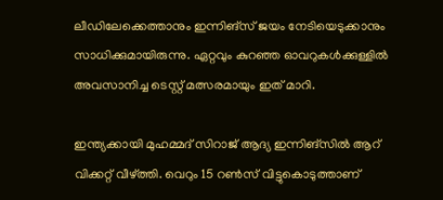ലീഡിലേക്കെത്താനും ഇന്നിങ്‌സ് ജയം നേടിയെടുക്കാനും സാധിക്കുമായിരുന്നു. ഏറ്റവും കുറഞ്ഞ ഓവറുകള്‍ക്കുള്ളില്‍ അവസാനിച്ച ടെസ്റ്റ് മത്സരമായും ഇത് മാറി.

ഇന്ത്യക്കായി മുഹമ്മദ് സിറാജ് ആദ്യ ഇന്നിങ്‌സില്‍ ആറ് വിക്കറ്റ് വീഴ്ത്തി. വെറും 15 റണ്‍സ് വിട്ടുകൊടുത്താണ്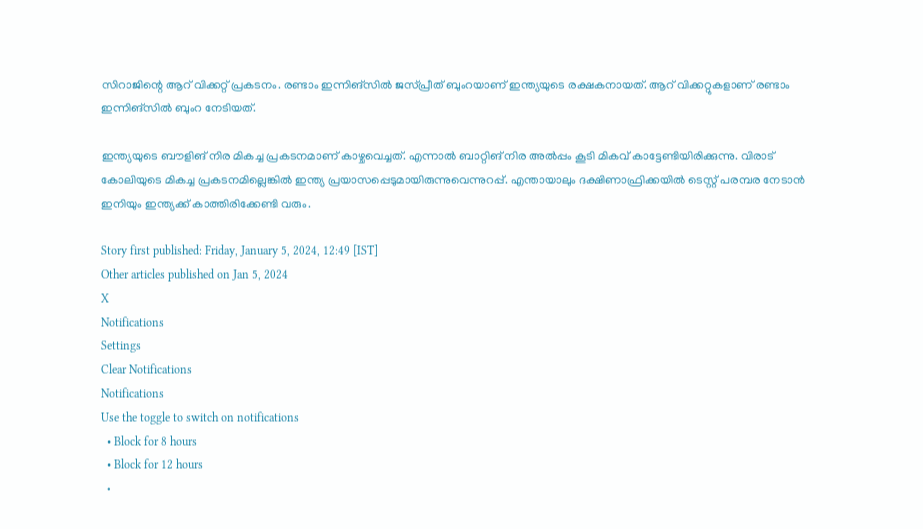സിറാജിന്റെ ആറ് വിക്കറ്റ് പ്രകടനം. രണ്ടാം ഇന്നിങ്‌സില്‍ ജസ്പ്രീത് ബുംറയാണ് ഇന്ത്യയുടെ രക്ഷകനായത്. ആറ് വിക്കറ്റുകളാണ് രണ്ടാം ഇന്നിങ്‌സില്‍ ബുംറ നേടിയത്.

ഇന്ത്യയുടെ ബൗളിങ് നിര മികച്ച പ്രകടനമാണ് കാഴ്ചവെച്ചത്. എന്നാല്‍ ബാറ്റിങ് നിര അല്‍പ്പം കൂടി മികവ് കാട്ടേണ്ടിയിരിക്കുന്നു. വിരാട് കോലിയുടെ മികച്ച പ്രകടനമില്ലെങ്കില്‍ ഇന്ത്യ പ്രയാസപ്പെടുമായിരുന്നുവെന്നുറപ്പ്. എന്തായാലും ദക്ഷിണാഫ്രിക്കയില്‍ ടെസ്റ്റ് പരമ്പര നേടാന്‍ ഇനിയും ഇന്ത്യക്ക് കാത്തിരിക്കേണ്ടി വരും.

Story first published: Friday, January 5, 2024, 12:49 [IST]
Other articles published on Jan 5, 2024
X
Notifications
Settings
Clear Notifications
Notifications
Use the toggle to switch on notifications
  • Block for 8 hours
  • Block for 12 hours
  •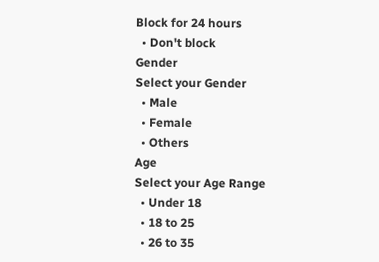Block for 24 hours
  • Don't block
Gender
Select your Gender
  • Male
  • Female
  • Others
Age
Select your Age Range
  • Under 18
  • 18 to 25
  • 26 to 35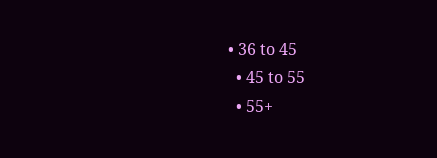• 36 to 45
  • 45 to 55
  • 55+